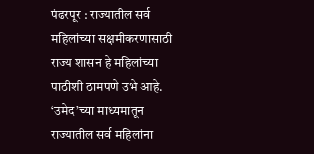पंढरपूर : राज्यातील सर्व महिलांच्या सक्षमीकरणासाठी राज्य शासन हे महिलांच्या पाठीशी ठामपणे उभे आहे. ‘उमेद’च्या माध्यमातून राज्यातील सर्व महिलांना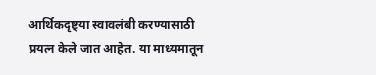आर्थिकदृष्ट्या स्वावलंबी करण्यासाठी प्रयत्न केले जात आहेत. या माध्यमातून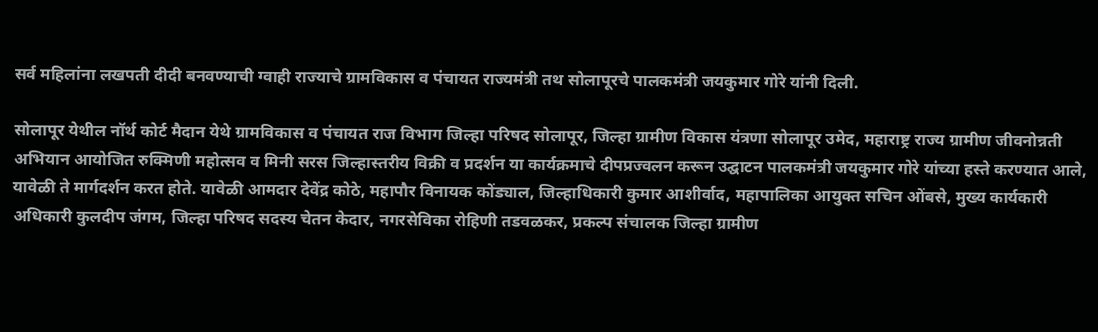सर्व महिलांना लखपती दीदी बनवण्याची ग्वाही राज्याचे ग्रामविकास व पंचायत राज्यमंत्री तथ सोलापूरचे पालकमंत्री जयकुमार गोरे यांनी दिली.

सोलापूर येथील नॉर्थ कोर्ट मैदान येथे ग्रामविकास व पंचायत राज विभाग जिल्हा परिषद सोलापूर, जिल्हा ग्रामीण विकास यंत्रणा सोलापूर उमेद, महाराष्ट्र राज्य ग्रामीण जीवनोन्नती अभियान आयोजित रुक्मिणी महोत्सव व मिनी सरस जिल्हास्तरीय विक्री व प्रदर्शन या कार्यक्रमाचे दीपप्रज्वलन करून उद्घाटन पालकमंत्री जयकुमार गोरे यांच्या हस्ते करण्यात आले, यावेळी ते मार्गदर्शन करत होते. यावेळी आमदार देवेंद्र कोठे, महापौर विनायक कोंड्याल, जिल्हाधिकारी कुमार आशीर्वाद, महापालिका आयुक्त सचिन ओंबसे, मुख्य कार्यकारी अधिकारी कुलदीप जंगम, जिल्हा परिषद सदस्य चेतन केदार, नगरसेविका रोहिणी तडवळकर, प्रकल्प संचालक जिल्हा ग्रामीण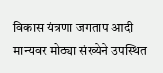विकास यंत्रणा जगताप आदी मान्यवर मोठ्या संख्येने उपस्थित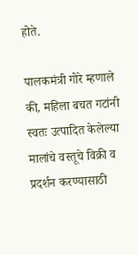होते.

पालकमंत्री गोरे म्हणाले की, महिला बचत गटांनी स्वतः उत्पादित केलेल्या मालांचे वस्तूचे विक्री व प्रदर्शन करण्यासाठी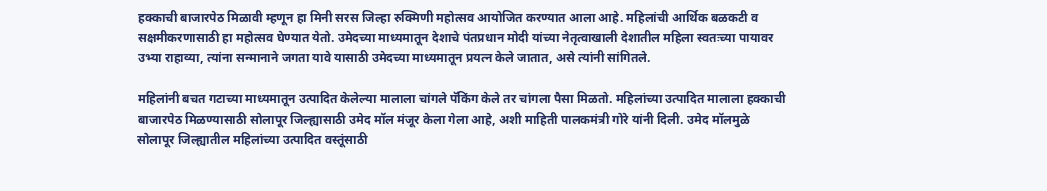हक्काची बाजारपेठ मिळावी म्हणून हा मिनी सरस जिल्हा रुक्मिणी महोत्सव आयोजित करण्यात आला आहे. महिलांची आर्थिक बळकटी व सक्षमीकरणासाठी हा महोत्सव घेण्यात येतो. उमेदच्या माध्यमातून देशाचे पंतप्रधान मोदी यांच्या नेतृत्वाखाली देशातील महिला स्वतःच्या पायावर उभ्या राहाव्या, त्यांना सन्मानाने जगता यावे यासाठी उमेदच्या माध्यमातून प्रयत्न केले जातात, असे त्यांनी सांगितले.

महिलांनी बचत गटाच्या माध्यमातून उत्पादित केलेल्या मालाला चांगले पॅकिंग केले तर चांगला पैसा मिळतो. महिलांच्या उत्पादित मालाला हक्काची बाजारपेठ मिळण्यासाठी सोलापूर जिल्ह्यासाठी उमेद मॉल मंजूर केला गेला आहे, अशी माहिती पालकमंत्री गोरे यांनी दिली. उमेद मॉलमुळे सोलापूर जिल्ह्यातील महिलांच्या उत्पादित वस्तूंसाठी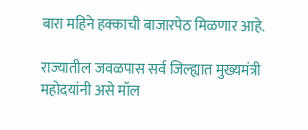बारा महिने हक्काची बाजारपेठ मिळणार आहे.

राज्यातील जवळपास सर्व जिल्ह्यात मुख्यमंत्री महोदयांनी असे मॉल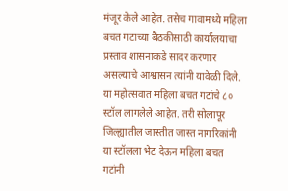मंजूर केले आहेत. तसेच गावामध्ये महिला बचत गटाच्या बैठकीसाठी कार्यालयाचा प्रस्ताव शासनाकडे सादर करणार असल्याचे आश्वासन त्यांनी यावेळी दिले. या महोत्सवात महिला बचत गटांचे ८० स्टॉल लागलेले आहेत. तरी सोलापूर जिल्ह्यातील जास्तीत जास्त नागरिकांनी या स्टॉलला भेट देऊन महिला बचत गटांनी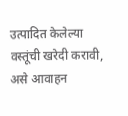उत्पादित केलेल्या वस्तूंची खरेदी करावी, असे आवाहन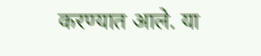करण्यात आले. या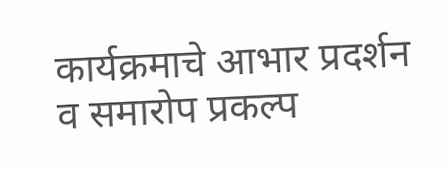कार्यक्रमाचे आभार प्रदर्शन व समारोप प्रकल्प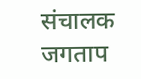संचालक जगताप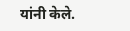यांनी केले.